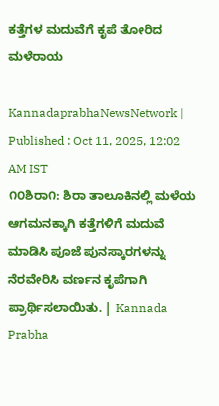ಕತ್ತೆಗಳ ಮದುವೆಗೆ ಕೃಪೆ ತೋರಿದ ಮಳೆರಾಯ

KannadaprabhaNewsNetwork |
Published : Oct 11, 2025, 12:02 AM IST
೧೦ಶಿರಾ೧: ಶಿರಾ ತಾಲೂಕಿನಲ್ಲಿ ಮಳೆಯ ಆಗಮನಕ್ಕಾಗಿ ಕತ್ತೆಗಳಿಗೆ ಮದುವೆ ಮಾಡಿಸಿ ಪೂಜೆ ಪುನಸ್ಕಾರಗಳನ್ನು ನೆರವೇರಿಸಿ ವರ್ಣನ ಕೃಪೆಗಾಗಿ ಪ್ರಾರ್ಥಿಸಲಾಯಿತು. | Kannada Prabha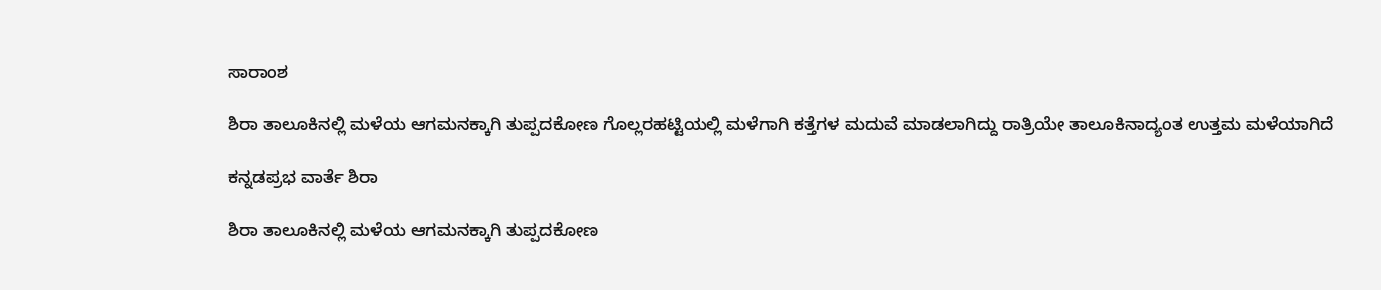ಸಾರಾಂಶ

ಶಿರಾ ತಾಲೂಕಿನಲ್ಲಿ ಮಳೆಯ ಆಗಮನಕ್ಕಾಗಿ ತುಪ್ಪದಕೋಣ ಗೊಲ್ಲರಹಟ್ಟಿಯಲ್ಲಿ ಮಳೆಗಾಗಿ ಕತ್ತೆಗಳ ಮದುವೆ ಮಾಡಲಾಗಿದ್ದು ರಾತ್ರಿಯೇ ತಾಲೂಕಿನಾದ್ಯಂತ ಉತ್ತಮ ಮಳೆಯಾಗಿದೆ

ಕನ್ನಡಪ್ರಭ ವಾರ್ತೆ ಶಿರಾ

ಶಿರಾ ತಾಲೂಕಿನಲ್ಲಿ ಮಳೆಯ ಆಗಮನಕ್ಕಾಗಿ ತುಪ್ಪದಕೋಣ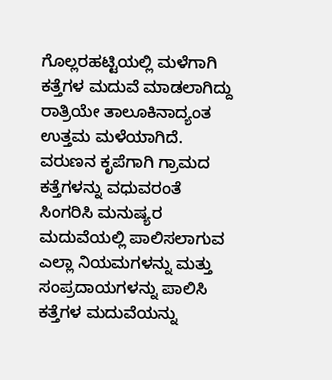ಗೊಲ್ಲರಹಟ್ಟಿಯಲ್ಲಿ ಮಳೆಗಾಗಿ ಕತ್ತೆಗಳ ಮದುವೆ ಮಾಡಲಾಗಿದ್ದು ರಾತ್ರಿಯೇ ತಾಲೂಕಿನಾದ್ಯಂತ ಉತ್ತಮ ಮಳೆಯಾಗಿದೆ. ವರುಣನ ಕೃಪೆಗಾಗಿ ಗ್ರಾಮದ ಕತ್ತೆಗಳನ್ನು ವಧುವರಂತೆ ಸಿಂಗರಿಸಿ ಮನುಷ್ಯರ ಮದುವೆಯಲ್ಲಿ ಪಾಲಿಸಲಾಗುವ ಎಲ್ಲಾ ನಿಯಮಗಳನ್ನು ಮತ್ತು ಸಂಪ್ರದಾಯಗಳನ್ನು ಪಾಲಿಸಿ ಕತ್ತೆಗಳ ಮದುವೆಯನ್ನು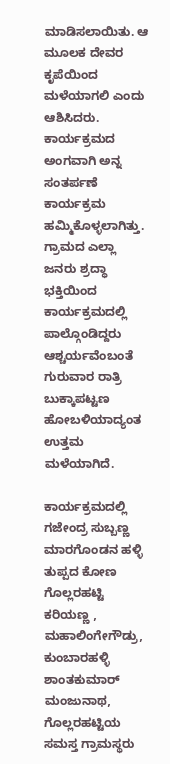ಮಾಡಿಸಲಾಯಿತು. ಆ ಮೂಲಕ ದೇವರ ಕೃಪೆಯಿಂದ ಮಳೆಯಾಗಲಿ ಎಂದು ಆಶಿಸಿದರು. ಕಾರ್ಯಕ್ರಮದ ಅಂಗವಾಗಿ ಅನ್ನ ಸಂತರ್ಪಣೆ ಕಾರ್ಯಕ್ರಮ ಹಮ್ಮಿಕೊಳ್ಳಲಾಗಿತ್ತು. ಗ್ರಾಮದ ಎಲ್ಲಾ ಜನರು ಶ್ರದ್ಧಾ ಭಕ್ತಿಯಿಂದ ಕಾರ್ಯಕ್ರಮದಲ್ಲಿ ಪಾಲ್ಗೊಂಡಿದ್ದರು ಆಶ್ಚರ್ಯವೆಂಬಂತೆ ಗುರುವಾರ ರಾತ್ರಿ ಬುಕ್ಕಾಪಟ್ಟಣ ಹೋಬಳಿಯಾದ್ಯಂತ ಉತ್ತಮ ಮಳೆಯಾಗಿದೆ.

ಕಾರ್ಯಕ್ರಮದಲ್ಲಿ ಗಜೇಂದ್ರ ಸುಬ್ಬಣ್ಣ ಮಾರಗೊಂಡನ ಹಳ್ಳಿ ತುಪ್ಪದ ಕೋಣ ಗೊಲ್ಲರಹಟ್ಟಿ ಕರಿಯಣ್ಣ , ಮಹಾಲಿಂಗೇಗೌಡ್ರು, ಕುಂಬಾರಹಳ್ಳಿ ಶಾಂತಕುಮಾರ್ ಮಂಜುನಾಥ, ಗೊಲ್ಲರಹಟ್ಟಿಯ ಸಮಸ್ತ ಗ್ರಾಮಸ್ಥರು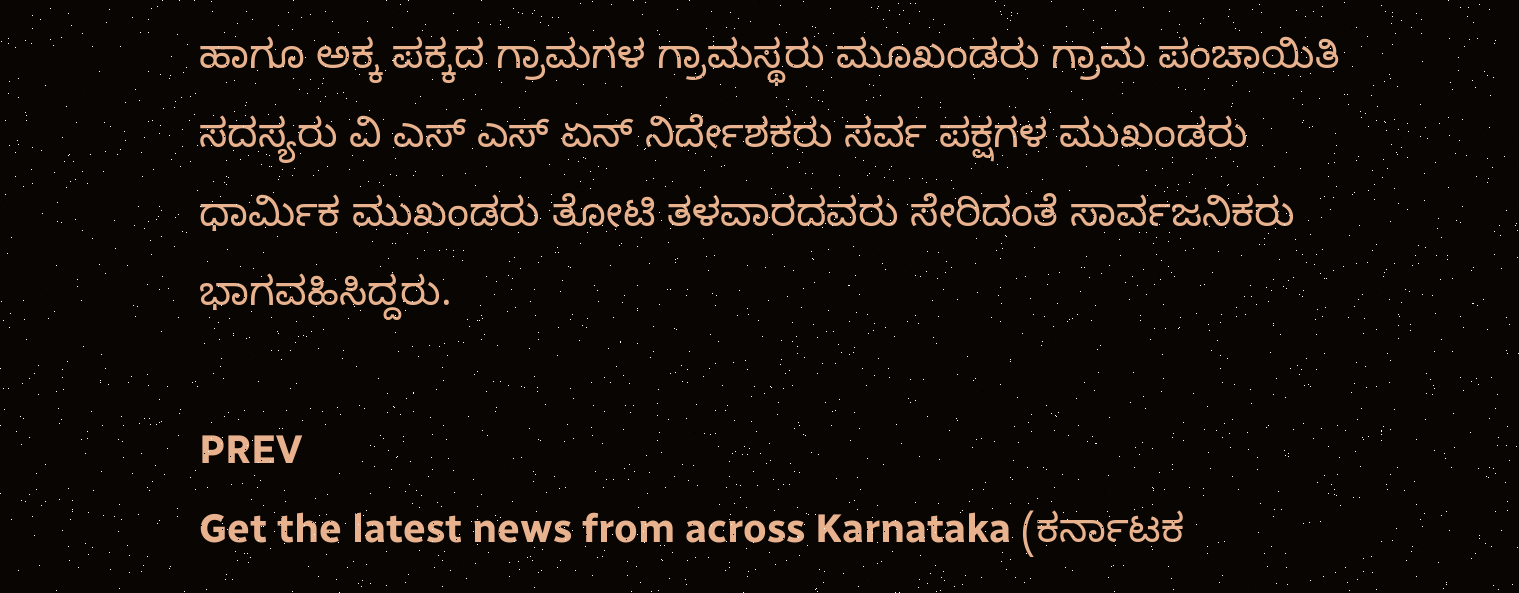ಹಾಗೂ ಅಕ್ಕ ಪಕ್ಕದ ಗ್ರಾಮಗಳ ಗ್ರಾಮಸ್ಥರು ಮೂಖಂಡರು ಗ್ರಾಮ ಪಂಚಾಯಿತಿ ಸದಸ್ಯರು ವಿ ಎಸ್ ಎಸ್ ಏನ್ ನಿರ್ದೇಶಕರು ಸರ್ವ ಪಕ್ಷಗಳ ಮುಖಂಡರು ಧಾರ್ಮಿಕ ಮುಖಂಡರು ತೋಟಿ ತಳವಾರದವರು ಸೇರಿದಂತೆ ಸಾರ್ವಜನಿಕರು ಭಾಗವಹಿಸಿದ್ದರು.

PREV
Get the latest news from across Karnataka (ಕರ್ನಾಟಕ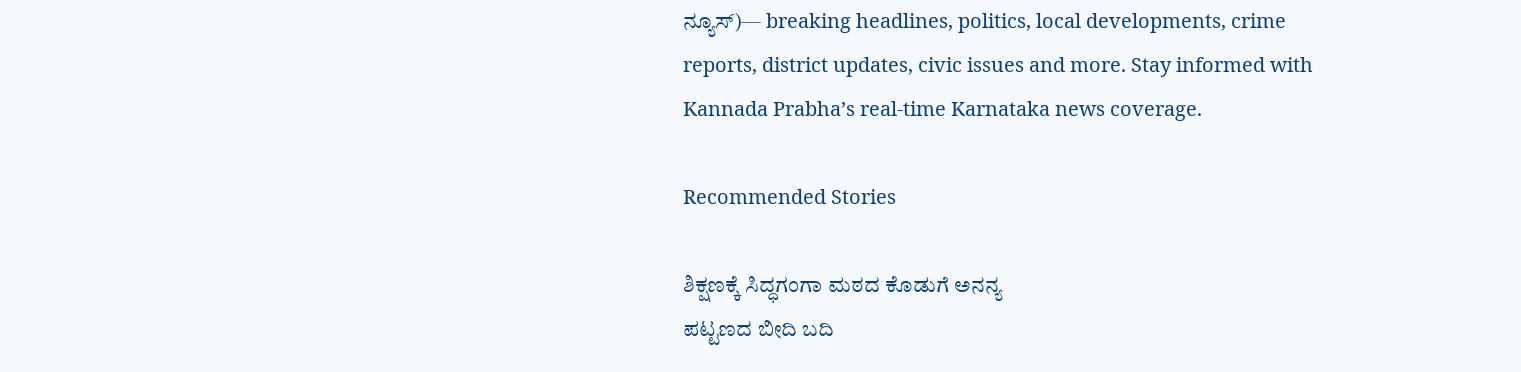ನ್ಯೂಸ್)— breaking headlines, politics, local developments, crime reports, district updates, civic issues and more. Stay informed with Kannada Prabha’s real‑time Karnataka news coverage.

Recommended Stories

ಶಿಕ್ಷಣಕ್ಕೆ ಸಿದ್ಧಗಂಗಾ ಮಠದ ಕೊಡುಗೆ ಅನನ್ಯ
ಪಟ್ಟಣದ ಬೀದಿ ಬದಿ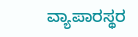ವ್ಯಾಪಾರಸ್ಥರ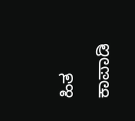ಹಿತ ಕಾಪಾಡಿ